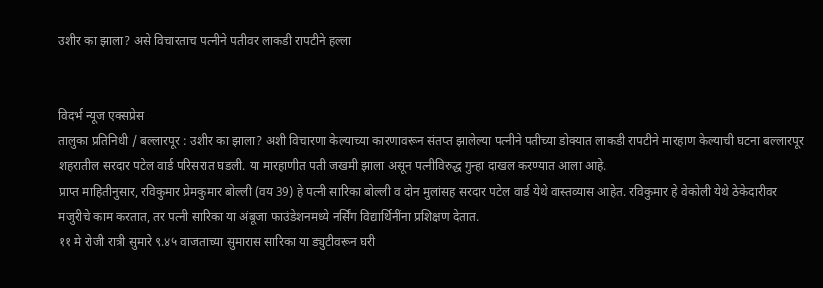उशीर का झाला? असे विचारताच पत्नीने पतीवर लाकडी रापटीने हल्ला


विदर्भ न्यूज एक्सप्रेस
तालुका प्रतिनिधी / बल्लारपूर : उशीर का झाला? अशी विचारणा केल्याच्या कारणावरून संतप्त झालेल्या पत्नीने पतीच्या डोक्यात लाकडी रापटीने मारहाण केल्याची घटना बल्लारपूर शहरातील सरदार पटेल वार्ड परिसरात घडली. या मारहाणीत पती जखमी झाला असून पत्नीविरुद्ध गुन्हा दाखल करण्यात आला आहे.
प्राप्त माहितीनुसार, रविकुमार प्रेमकुमार बोल्ली (वय 39) हे पत्नी सारिका बोल्ली व दोन मुलांसह सरदार पटेल वार्ड येथे वास्तव्यास आहेत. रविकुमार हे वेकोली येथे ठेकेदारीवर मजुरीचे काम करतात, तर पत्नी सारिका या अंबूजा फाउंडेशनमध्ये नर्सिंग विद्यार्थिनींना प्रशिक्षण देतात.
११ मे रोजी रात्री सुमारे ९.४५ वाजताच्या सुमारास सारिका या ड्युटीवरून घरी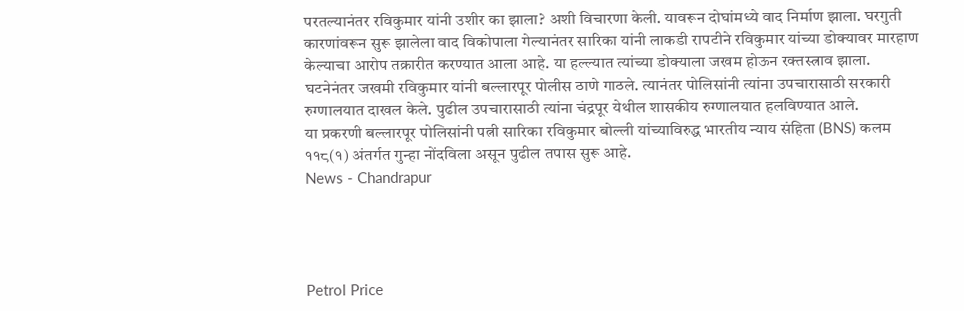परतल्यानंतर रविकुमार यांनी उशीर का झाला? अशी विचारणा केली. यावरून दोघांमध्ये वाद निर्माण झाला. घरगुती कारणांवरून सुरू झालेला वाद विकोपाला गेल्यानंतर सारिका यांनी लाकडी रापटीने रविकुमार यांच्या डोक्यावर मारहाण केल्याचा आरोप तक्रारीत करण्यात आला आहे. या हल्ल्यात त्यांच्या डोक्याला जखम होऊन रक्तस्त्राव झाला.
घटनेनंतर जखमी रविकुमार यांनी बल्लारपूर पोलीस ठाणे गाठले. त्यानंतर पोलिसांनी त्यांना उपचारासाठी सरकारी रुग्णालयात दाखल केले. पुढील उपचारासाठी त्यांना चंद्रपूर येथील शासकीय रुग्णालयात हलविण्यात आले.
या प्रकरणी बल्लारपूर पोलिसांनी पत्नी सारिका रविकुमार बोल्ली यांच्याविरुद्ध भारतीय न्याय संहिता (BNS) कलम ११८(१) अंतर्गत गुन्हा नोंदविला असून पुढील तपास सुरू आहे.
News - Chandrapur




Petrol Price